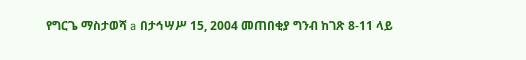የግርጌ ማስታወሻ a በታኅሣሥ 15, 2004 መጠበቂያ ግንብ ከገጽ 8-11 ላይ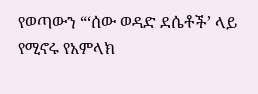የወጣውን “‘ሰው ወዳድ ደሴቶች’ ላይ የሚኖሩ የአምላክ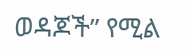ወዳጆች” የሚል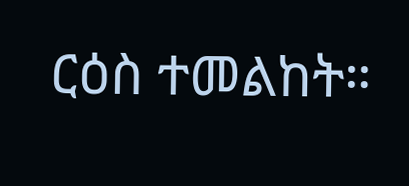ርዕስ ተመልከት።